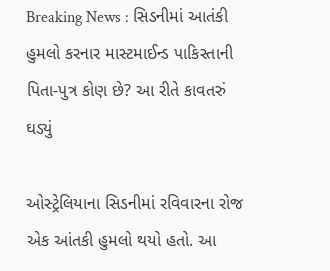Breaking News : સિડનીમાં આતંકી હુમલો કરનાર માસ્ટમાઈન્ડ પાકિસ્તાની પિતા-પુત્ર કોણ છે? આ રીતે કાવતરું ઘડ્યું

ઓસ્ટ્રેલિયાના સિડનીમાં રવિવારના રોજ એક આંતકી હુમલો થયો હતો. આ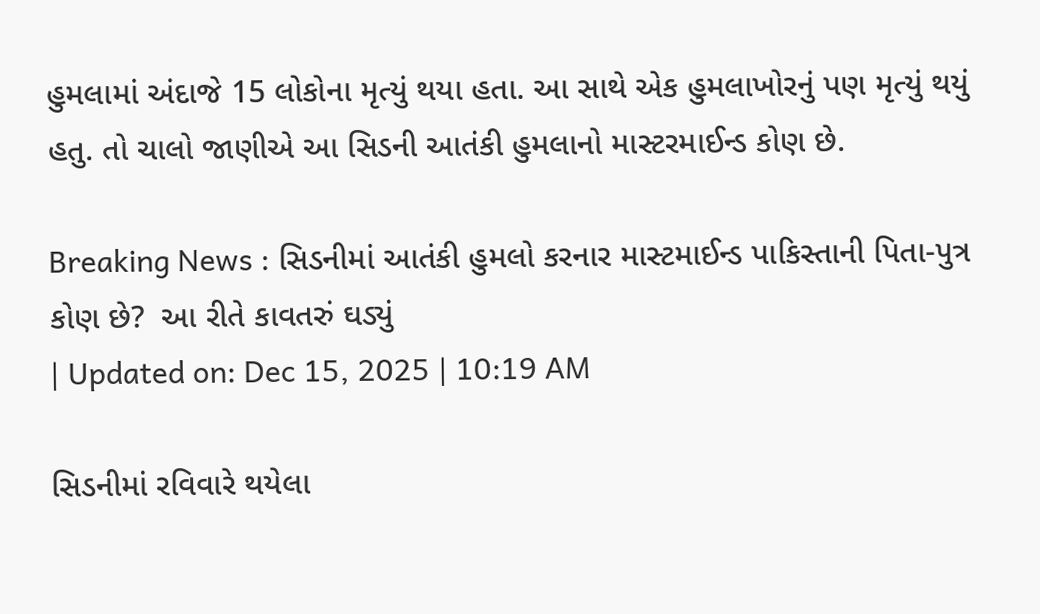હુમલામાં અંદાજે 15 લોકોના મૃત્યું થયા હતા. આ સાથે એક હુમલાખોરનું પણ મૃત્યું થયું હતુ. તો ચાલો જાણીએ આ સિડની આતંકી હુમલાનો માસ્ટરમાઈન્ડ કોણ છે.

Breaking News : સિડનીમાં આતંકી હુમલો કરનાર માસ્ટમાઈન્ડ પાકિસ્તાની પિતા-પુત્ર કોણ છે?  આ રીતે કાવતરું ઘડ્યું
| Updated on: Dec 15, 2025 | 10:19 AM

સિડનીમાં રવિવારે થયેલા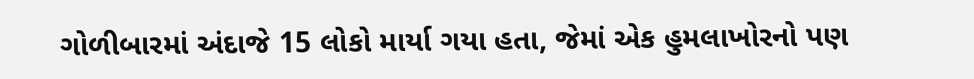ગોળીબારમાં અંદાજે 15 લોકો માર્યા ગયા હતા, જેમાં એક હુમલાખોરનો પણ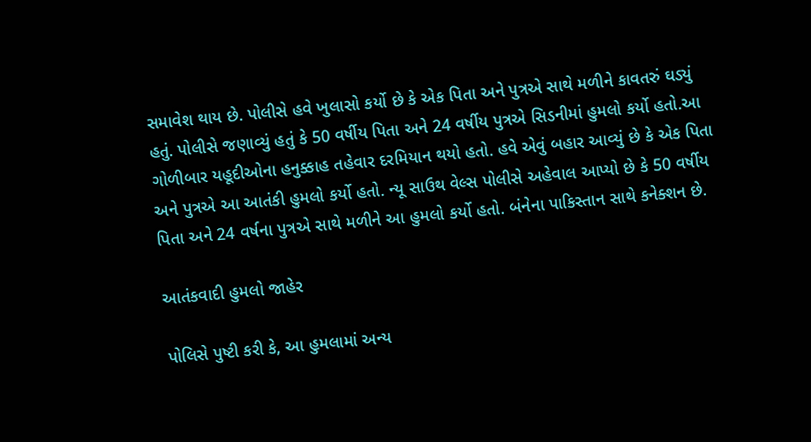સમાવેશ થાય છે. પોલીસે હવે ખુલાસો કર્યો છે કે એક પિતા અને પુત્રએ સાથે મળીને કાવતરું ઘડ્યું હતું. પોલીસે જણાવ્યું હતું કે 50 વર્ષીય પિતા અને 24 વર્ષીય પુત્રએ સિડનીમાં હુમલો કર્યો હતો.આ ગોળીબાર યહૂદીઓના હનુક્કાહ તહેવાર દરમિયાન થયો હતો. હવે એવું બહાર આવ્યું છે કે એક પિતા અને પુત્રએ આ આતંકી હુમલો કર્યો હતો. ન્યૂ સાઉથ વેલ્સ પોલીસે અહેવાલ આપ્યો છે કે 50 વર્ષીય પિતા અને 24 વર્ષના પુત્રએ સાથે મળીને આ હુમલો કર્યો હતો. બંનેના પાકિસ્તાન સાથે કનેક્શન છે.

આતંકવાદી હુમલો જાહેર

પોલિસે પુષ્ટી કરી કે, આ હુમલામાં અન્ય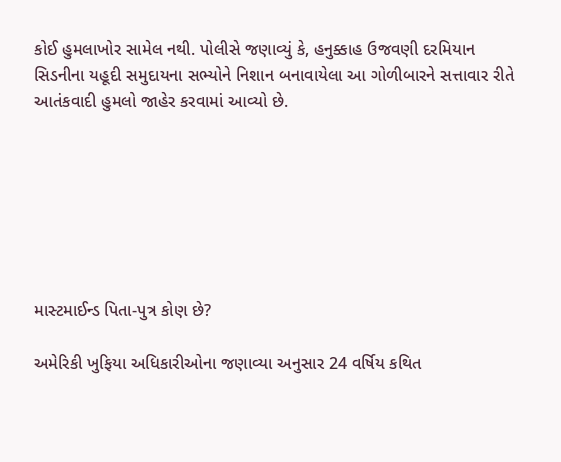કોઈ હુમલાખોર સામેલ નથી. પોલીસે જણાવ્યું કે, હનુક્કાહ ઉજવણી દરમિયાન સિડનીના યહૂદી સમુદાયના સભ્યોને નિશાન બનાવાયેલા આ ગોળીબારને સત્તાવાર રીતે આતંકવાદી હુમલો જાહેર કરવામાં આવ્યો છે.







માસ્ટમાઈન્ડ પિતા-પુત્ર કોણ છે?

અમેરિકી ખુફિયા અધિકારીઓના જણાવ્યા અનુસાર 24 વર્ષિય કથિત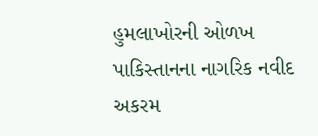હુમલાખોરની ઓળખ પાકિસ્તાનના નાગરિક નવીદ અકરમ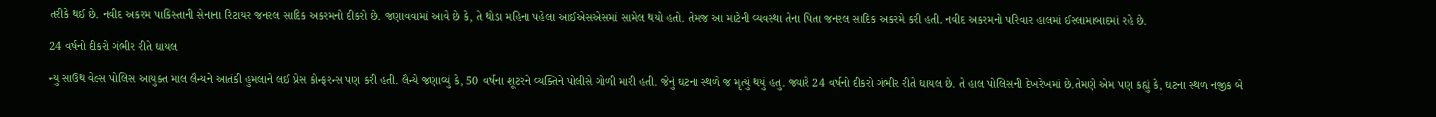તરીકે થઈ છે. નવીદ અકરમ પાકિસ્તાની સેનાના રિટાયર જનરલ સાદિક અકરમનો દીકરો છે. જણાવવામાં આવે છે કે, તે થોડા મહિના પહેલા આઈએસએસમાં સામેલ થયો હતો. તેમજ આ માટેની વ્યવસ્થા તેના પિતા જનરલ સાદિક અકરમે કરી હતી. નવીદ અકરમનો પરિવાર હાલમાં ઈસ્લામાબાદમાં રહે છે.

24 વર્ષનો દીકરો ગંભીર રીતે ઘાયલ

ન્યુ સાઉથ વેલ્સ પોલિસ આયુક્ત માલ લૈન્યને આતંકી હુમલાને લઈ પ્રેસ કોન્ફરન્સ પણ કરી હતી. લૈન્યે જણાવ્યું કે, 50 વર્ષના શૂટરને વ્યક્તિને પોલીસે ગોળી મારી હતી. જેનું ઘટના સ્થળે જ મૃત્યું થયું હતુ. જ્યારે 24 વર્ષનો દીકરો ગંભીર રીતે ઘાયલ છે. તે હાલ પોલિસની દેખરેખમાં છે.તેમણે એમ પણ કહ્યું કે, ઘટના સ્થળ નજીક બે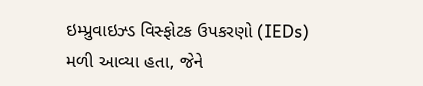ઇમ્પ્રુવાઇઝ્ડ વિસ્ફોટક ઉપકરણો (IEDs) મળી આવ્યા હતા, જેને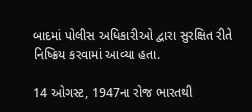બાદમાં પોલીસ અધિકારીઓ દ્વારા સુરક્ષિત રીતે નિષ્ક્રિય કરવામાં આવ્યા હતા.

14 ઓગસ્ટ, 1947ના રોજ ભારતથી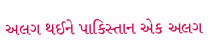અલગ થઈને પાકિસ્તાન એક અલગ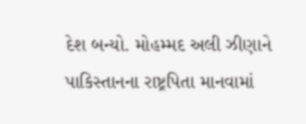દેશ બન્યો. મોહમ્મદ અલી ઝીણાને પાકિસ્તાનના રાષ્ટ્રપિતા માનવામાં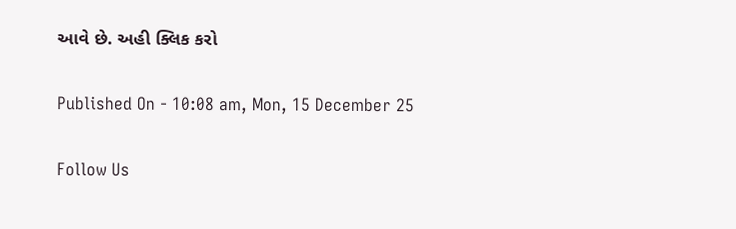આવે છે. અહી ક્લિક કરો

Published On - 10:08 am, Mon, 15 December 25

Follow Us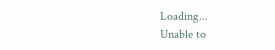Loading...
Unable to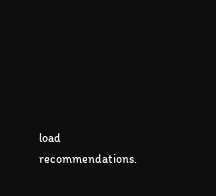load recommendations.